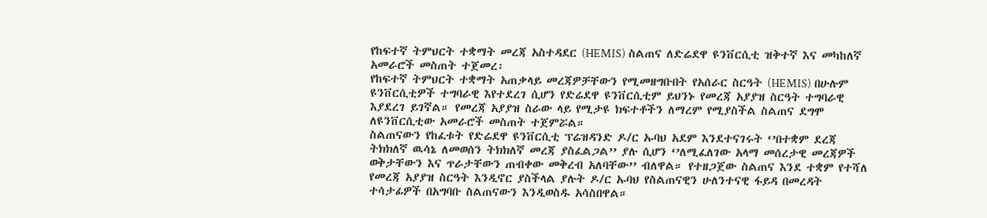የከፍተኛ ትምህርት ተቋማት መረጃ አስተዳደር (HEMIS) ስልጠና ለድሬደዋ ዩንቨርሲቲ ዝቅተኛ እና መካከለኛ አመራሮች መስጠት ተጀመረ፡
የከፍተኛ ትምህርት ተቋማት አጠቃላይ መረጃዎቻቸውን የሚመዘግቡበት የአሰራር ስርዓት (HEMIS) በሁሉም ዩንቨርሲቲዎች ተግባራዊ እየተደረገ ሲሆን የድሬደዋ ዩንቨርሲቲም ይህንኑ የመረጃ አያያዝ ስርዓት ተግባራዊ እያደረገ ይገኛል። የመረጃ አያያዝ ስራው ላይ የሚታዩ ክፍተቶችን ለማረም የሚያስችል ስልጠና ደግሞ ለዩንቨርሲቲው አመራሮች መስጠት ተጀምሯል።
ስልጠናውን የከፈቱት የድሬደዋ ዩንቨርሲቲ ፕሬዝዳንድ ዶ/ር ኡባህ አደም እንደተናገሩት ‘’በተቋም ደረጃ ትክክለኛ ዉሳኔ ለመወሰን ትክክለኛ መረጃ ያስፈልጋል’’ ያሉ ሲሆን ‘’ለሚፈለገው አላማ መሰረታዊ መረጃዎች ወቅታቸውን እና ጥራታቸውን ጠብቀው መቅረብ አለባቸው’’ ብለዋል። የተዘጋጀው ስልጠና እንደ ተቋም የተሻለ የመረጃ አያያዝ ስርዓት እንዲኖር ያስችላል ያሉት ዶ/ር ኡባህ የስልጠናዊን ሁለንተናዊ ፋይዳ በመረዳት ተሳታፊዎች በአግባቡ ስልጠናውን እንዲወስዱ አሳስበዋል።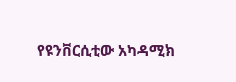የዩንቨርሲቲው አካዳሚክ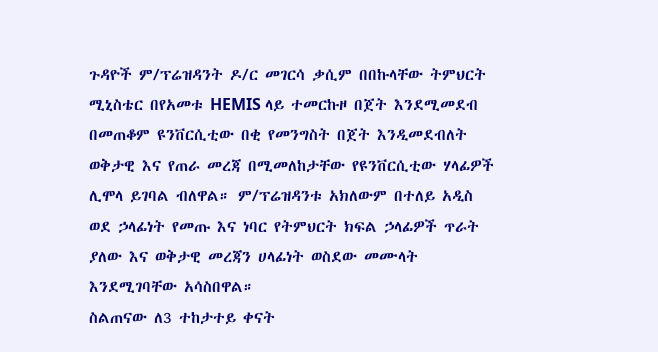ጉዳዮች ም/ፕሬዝዳንት ዶ/ር መገርሳ ቃሲም በበኩላቸው ትምህርት ሚኒስቴር በየአመቱ HEMIS ላይ ተመርኩዞ በጀት እንደሚመደብ በመጠቆም ዩንቨርሲቲው በቂ የመንግስት በጀት እንዲመደብለት ወቅታዊ እና የጠራ መረጃ በሚመለከታቸው የዩንቨርሲቲው ሃላፊዎች ሊሞላ ይገባል ብለዋል። ም/ፕሬዝዳንቱ አክለውም በተለይ አዲስ ወደ ኃላፊነት የመጡ እና ነባር የትምህርት ክፍል ኃላፊዎች ጥራት ያለው እና ወቅታዊ መረጃን ሀላፊነት ወስደው መሙላት እንደሚገባቸው አሳስበዋል።
ስልጠናው ለ3 ተከታተይ ቀናት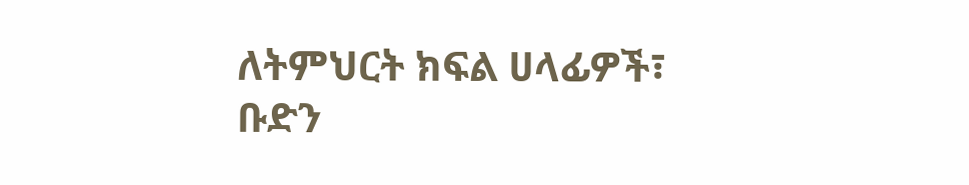ለትምህርት ክፍል ሀላፊዎች፣ ቡድን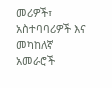መሪዎች፣ አስተባባሪዎች እና መካከለኛ አመራሮች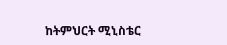ከትምህርት ሚኒስቴር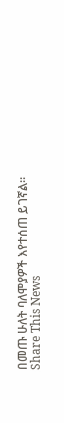በመጡ ሁለት ባለሞያዎች እየተሰጠ ይገኛል።
Share This News